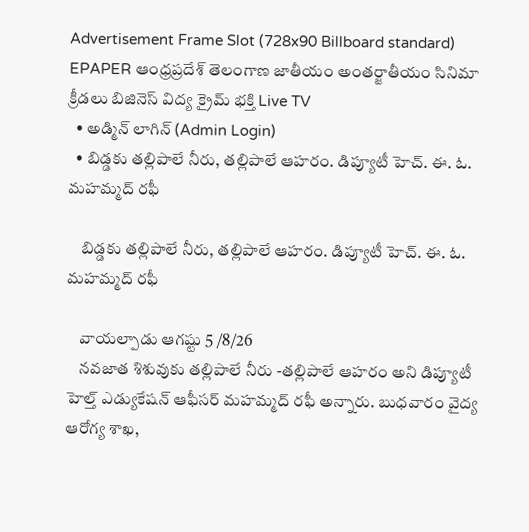Advertisement Frame Slot (728x90 Billboard standard)
EPAPER ఆంధ్రప్రదేశ్ తెలంగాణ జాతీయం అంతర్జాతీయం సినిమా క్రీడలు బిజినెస్ విద్య క్రైమ్ భక్తి Live TV
  • అడ్మిన్ లాగిన్ (Admin Login)
  • బిడ్డకు తల్లిపాలే నీరు, తల్లిపాలే ఆహరం. డిప్యూటీ హెచ్. ఈ. ఓ. మహమ్మద్ రఫీ

    బిడ్డకు తల్లిపాలే నీరు, తల్లిపాలే ఆహరం. డిప్యూటీ హెచ్. ఈ. ఓ. మహమ్మద్ రఫీ

    వాయల్పాడు ఆగష్టు 5 /8/26
    నవజాత శిశువుకు తల్లిపాలే నీరు -తల్లిపాలే ఆహరం అని డిప్యూటీ హెల్త్ ఎడ్యుకేషన్ ఆఫీసర్ మహమ్మద్ రఫీ అన్నారు. బుధవారం వైద్య ఆరోగ్య శాఖ,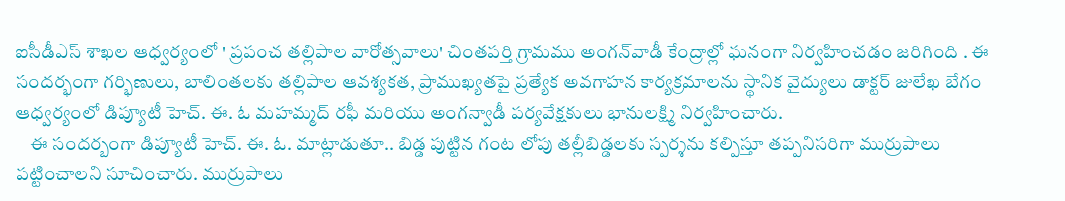ఐసీడీఎస్ శాఖల ఆధ్వర్యంలో ' ప్రపంచ తల్లిపాల వారోత్సవాలు' చింతపర్తి గ్రామము అంగన్‌వాడీ కేంద్రాల్లో ఘనంగా నిర్వహించడం జరిగింది . ఈ సందర్భంగా గర్భిణులు, బాలింతలకు తల్లిపాల ఆవశ్యకత, ప్రాముఖ్యతపై ప్రత్యేక అవగాహన కార్యక్రమాలను స్థానిక వైద్యులు డాక్టర్ జులేఖ బేగం ఆధ్వర్యంలో డిప్యూటీ హెచ్. ఈ. ఓ మహమ్మద్ రఫీ మరియు అంగన్వాడీ పర్యవేక్షకులు భానులక్ష్మి నిర్వహించారు.
    ఈ సందర్బంగా డిప్యూటీ హెచ్. ఈ. ఓ. మాట్లాడుతూ.. బిడ్డ పుట్టిన గంట లోపు తల్లీబిడ్డలకు స్పర్శను కల్పిస్తూ తప్పనిసరిగా ముర్రుపాలు పట్టించాలని సూచించారు. ముర్రుపాలు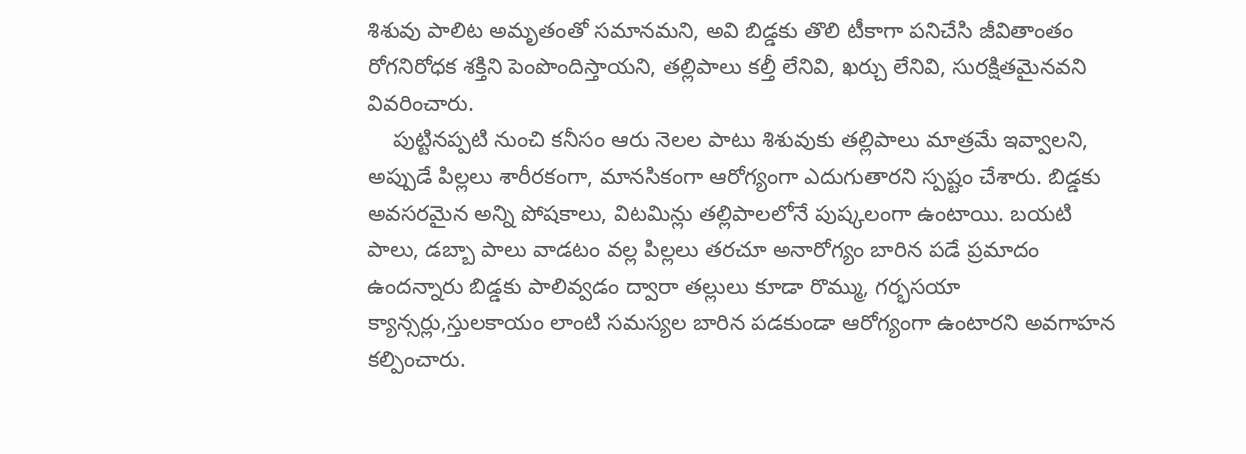శిశువు పాలిట అమృతంతో సమానమని, అవి బిడ్డకు తొలి టీకాగా పనిచేసి జీవితాంతం రోగనిరోధక శక్తిని పెంపొందిస్తాయని, తల్లిపాలు కల్తీ లేనివి, ఖర్చు లేనివి, సురక్షితమైనవని వివరించారు.
    పుట్టినప్పటి నుంచి కనీసం ఆరు నెలల పాటు శిశువుకు తల్లిపాలు మాత్రమే ఇవ్వాలని, అప్పుడే పిల్లలు శారీరకంగా, మానసికంగా ఆరోగ్యంగా ఎదుగుతారని స్పష్టం చేశారు. బిడ్డకు అవసరమైన అన్ని పోషకాలు, విటమిన్లు తల్లిపాలలోనే పుష్కలంగా ఉంటాయి. బయటి పాలు, డబ్బా పాలు వాడటం వల్ల పిల్లలు తరచూ అనారోగ్యం బారిన పడే ప్రమాదం ఉందన్నారు బిడ్డకు పాలివ్వడం ద్వారా తల్లులు కూడా రొమ్ము, గర్భసయా క్యాన్సర్లు,స్తులకాయం లాంటి సమస్యల బారిన పడకుండా ఆరోగ్యంగా ఉంటారని అవగాహన కల్పించారు.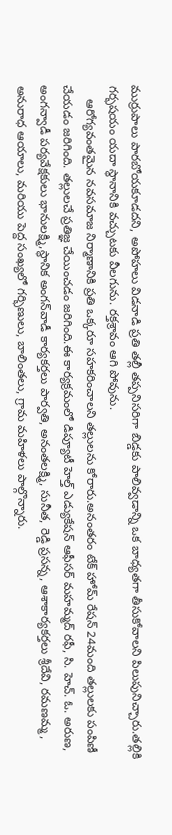ముర్రుపాలు పారబోయకూడదని, అపోహలు విడనాడి ప్రతి తల్లీ తప్పనిసరిగా బిడ్డకు పాలివ్వడాన్ని ఒక బాధ్యతగా తీసుకోవాలని పిలుపునిచ్చారు.తల్లికి గర్భషయం యదా స్థానానికి వచ్చుటకు వీలగును. రక్తశ్రావం ఆగి పోవును.
    ఆరోగ్యవంతమైన నవసమాజ నిర్మాణానికి ప్రతి ఒక్కరూ సహకరించాలని తల్లులను కోరారు.అనంతరం టేక్ హోమ్ రేషన్ 24మంది తల్లులకు పంపిణీ చేయడం జరిగింది. తల్లులచే ప్రతిజ్ఞ చేయించడం జరిగింది.ఈ కార్యక్రమంలో డిప్యూటీ హెల్త్ ఎడ్యుకేషన్ ఆఫీసర్ మహమ్మద్ రఫీ, సి. హెచ్. ఓ. అరుణ, అంగన్వాడీ పర్యవేక్షకులు భానులక్ష్మి,స్థానిక అంగన్‌వాడీ కార్యకర్తలు పార్వతి, అనంతలక్ష్మి, సునీత, రెడ్డి ప్రసన్న, ఆశాకార్యకర్తలు శ్రీదేవి, రమణమ్మ, అనురాధ ఆయాలు, మరియు పెద్ద సంఖ్యలో గర్భిణులు, బాలింతలు, గ్రామ మహిళలు పాల్గొన్నారు.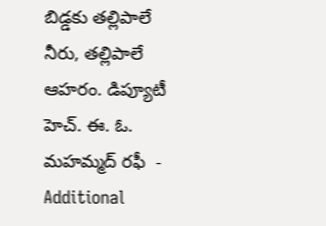బిడ్డకు తల్లిపాలే నీరు, తల్లిపాలే ఆహరం. డిప్యూటీ హెచ్. ఈ. ఓ. మహమ్మద్ రఫీ  - Additional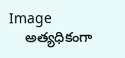Image
    అత్యధికంగా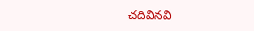చదివినవి